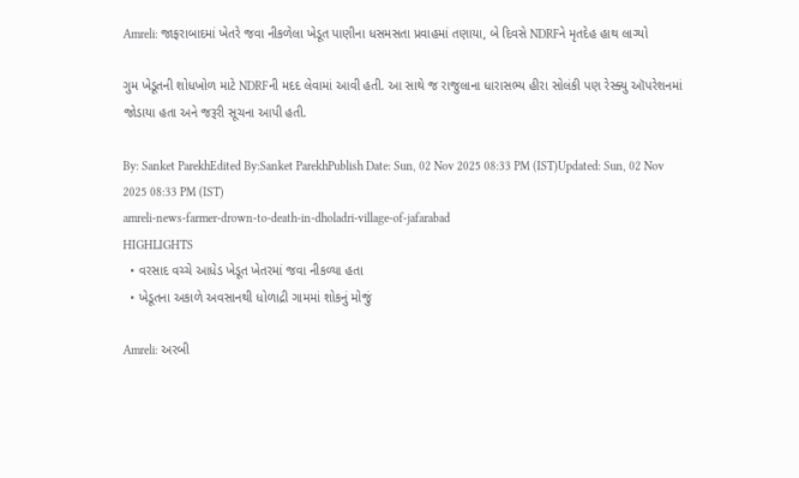Amreli: જાફરાબાદમાં ખેતરે જવા નીકળેલા ખેડૂત પાણીના ધસમસતા પ્રવાહમાં તણાયા, બે દિવસે NDRFને મૃતદેહ હાથ લાગ્યો

ગુમ ખેડૂતની શોધખોળ માટે NDRFની મદદ લેવામાં આવી હતી. આ સાથે જ રાજુલાના ધારાસભ્ય હીરા સોલંકી પણ રેસ્ક્યુ ઑપરેશનમાં જોડાયા હતા અને જરૂરી સૂચના આપી હતી.

By: Sanket ParekhEdited By:Sanket ParekhPublish Date: Sun, 02 Nov 2025 08:33 PM (IST)Updated: Sun, 02 Nov 2025 08:33 PM (IST)
amreli-news-farmer-drown-to-death-in-dholadri-village-of-jafarabad
HIGHLIGHTS
  • વરસાદ વચ્ચે આધેડ ખેડૂત ખેતરમાં જવા નીકળ્યા હતા
  • ખેડૂતના અકાળે અવસાનથી ધોળાદ્રી ગામમાં શોકનું મોજું

Amreli: અરબી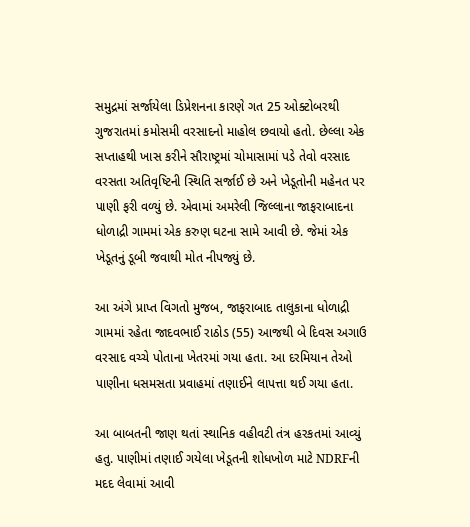સમુદ્રમાં સર્જાયેલા ડિપ્રેશનના કારણે ગત 25 ઓક્ટોબરથી ગુજરાતમાં કમોસમી વરસાદનો માહોલ છવાયો હતો. છેલ્લા એક સપ્તાહથી ખાસ કરીને સૌરાષ્ટ્રમાં ચોમાસામાં પડે તેવો વરસાદ વરસતા અતિવૃષ્ટિની સ્થિતિ સર્જાઈ છે અને ખેડૂતોની મહેનત પર પાણી ફરી વળ્યું છે. એવામાં અમરેલી જિલ્લાના જાફરાબાદના ધોળાદ્રી ગામમાં એક કરુણ ઘટના સામે આવી છે. જેમાં એક ખેડૂતનું ડૂબી જવાથી મોત નીપજ્યું છે.

આ અંગે પ્રાપ્ત વિગતો મુજબ, જાફરાબાદ તાલુકાના ધોળાદ્રી ગામમાં રહેતા જાદવભાઈ રાઠોડ (55) આજથી બે દિવસ અગાઉ વરસાદ વચ્ચે પોતાના ખેતરમાં ગયા હતા. આ દરમિયાન તેઓ પાણીના ધસમસતા પ્રવાહમાં તણાઈને લાપત્તા થઈ ગયા હતા.

આ બાબતની જાણ થતાં સ્થાનિક વહીવટી તંત્ર હરકતમાં આવ્યું હતુ. પાણીમાં તણાઈ ગયેલા ખેડૂતની શોધખોળ માટે NDRFની મદદ લેવામાં આવી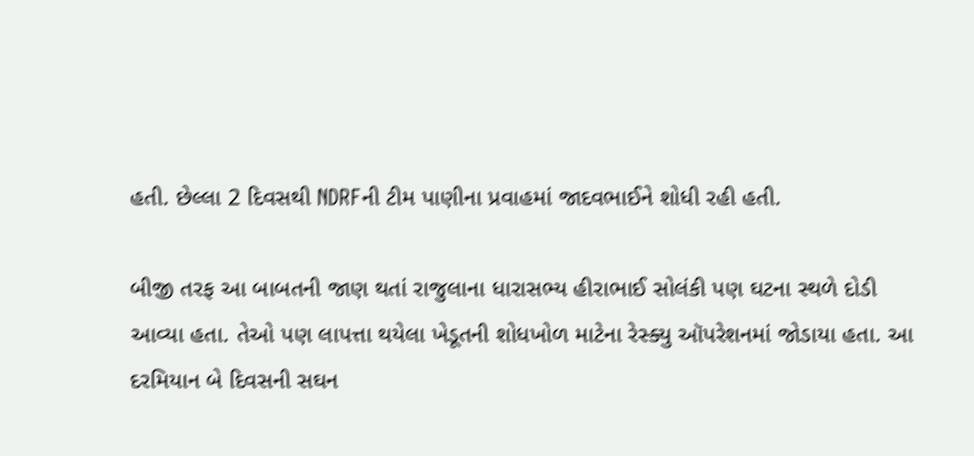હતી. છેલ્લા 2 દિવસથી NDRFની ટીમ પાણીના પ્રવાહમાં જાદવભાઈને શોધી રહી હતી.

બીજી તરફ આ બાબતની જાણ થતાં રાજુલાના ધારાસભ્ય હીરાભાઈ સોલંકી પણ ઘટના સ્થળે દોડી આવ્યા હતા. તેઓ પણ લાપત્તા થયેલા ખેડૂતની શોધખોળ માટેના રેસ્ક્યુ ઑપરેશનમાં જોડાયા હતા. આ દરમિયાન બે દિવસની સઘન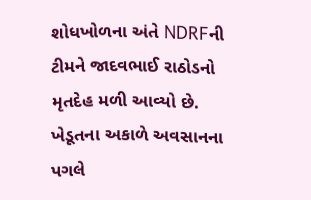શોધખોળના અંતે NDRFની ટીમને જાદવભાઈ રાઠોડનો મૃતદેહ મળી આવ્યો છે. ખેડૂતના અકાળે અવસાનના પગલે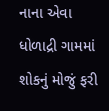નાના એવા ધોળાદ્રી ગામમાં શોકનું મોજું ફરી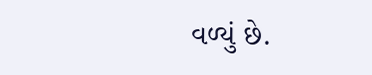વળ્યું છે.